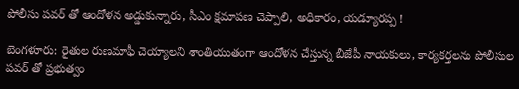పోలీసు పవర్ తో ఆందోళన అడ్డుకున్నారు, సీఎం క్షమాపణ చెప్పాలి, అధికారం, యడ్యూరప్ప !

బెంగళూరు: రైతుల రుణమాఫీ చెయ్యాలని శాంతియుతంగా ఆందోళన చేస్తున్న బీజేపీ నాయకులు, కార్యకర్తలను పోలీసుల పవర్ తో ప్రభుత్వం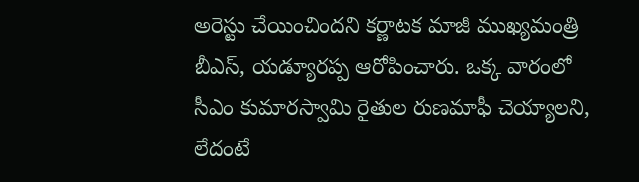అరెస్టు చేయించిందని కర్ణాటక మాజీ ముఖ్యమంత్రి బీఎస్, యడ్యూరప్ప ఆరోపించారు. ఒక్క వారంలో సీఎం కుమారస్వామి రైతుల రుణమాఫీ చెయ్యాలని, లేదంటే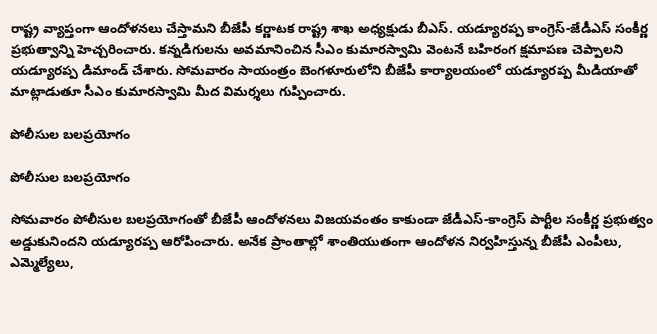రాష్ట్ర వ్యాప్తంగా ఆందోళనలు చేస్తామని బీజేపీ కర్ణాటక రాష్ట్ర శాఖ అధ్యక్షుడు బీఎస్. యడ్యూరప్ప కాంగ్రెస్-జేడీఎస్ సంకీర్ణ ప్రభుత్వాన్ని హెచ్చరించారు. కన్నడిగులను అవమానించిన సీఎం కుమారస్వామి వెంటనే బహిరంగ క్షమాపణ చెప్పాలని యడ్యూరప్ప డిమాండ్ చేశారు. సోమవారం సాయంత్రం బెంగళూరులోని బీజేపీ కార్యాలయంలో యడ్యూరప్ప మీడియాతో మాట్లాడుతూ సీఎం కుమారస్వామి మీద విమర్శలు గుప్పించారు.

పోలీసుల బలప్రయోగం

పోలీసుల బలప్రయోగం

సోమవారం పోలీసుల బలప్రయోగంతో బీజేపీ ఆందోళనలు విజయవంతం కాకుండా జేడీఎస్-కాంగ్రెస్ పార్టీల సంకీర్ణ ప్రభుత్వం అడ్డుకునిందని యడ్యూరప్ప ఆరోపించారు. అనేక ప్రాంతాల్లో శాంతియుతంగా ఆందోళన నిర్వహిస్తున్న బీజేపీ ఎంపీలు, ఎమ్మెల్యేలు,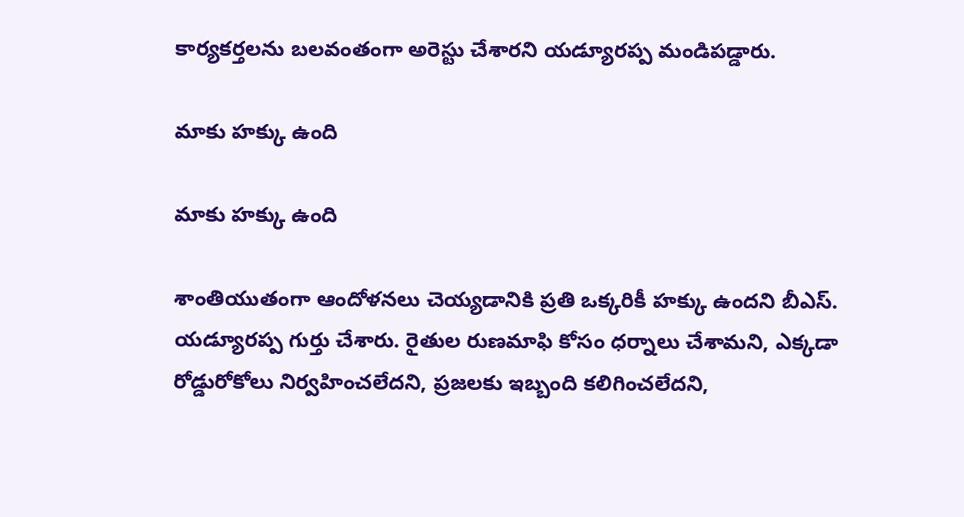కార్యకర్తలను బలవంతంగా అరెస్టు చేశారని యడ్యూరప్ప మండిపడ్డారు.

మాకు హక్కు ఉంది

మాకు హక్కు ఉంది

శాంతియుతంగా ఆందోళనలు చెయ్యడానికి ప్రతి ఒక్కరికీ హక్కు ఉందని బీఎస్. యడ్యూరప్ప గుర్తు చేశారు. రైతుల రుణమాఫి కోసం ధర్నాలు చేశామని, ఎక్కడా రోడ్డురోకోలు నిర్వహించలేదని, ప్రజలకు ఇబ్బంది కలిగించలేదని,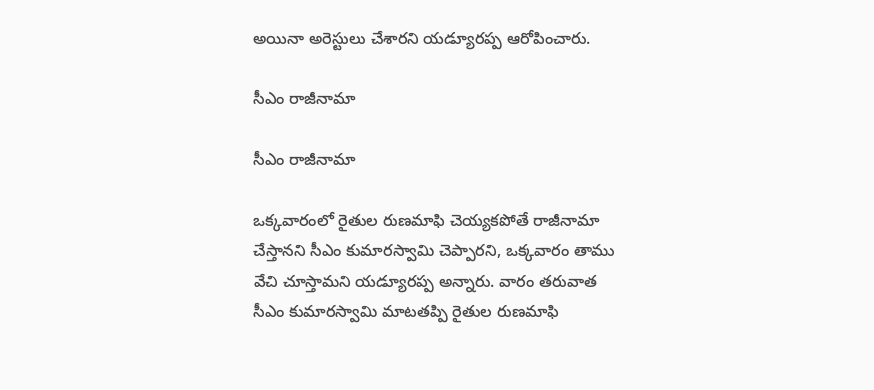అయినా అరెస్టులు చేశారని యడ్యూరప్ప ఆరోపించారు.

సీఎం రాజీనామా

సీఎం రాజీనామా

ఒక్కవారంలో రైతుల రుణమాఫి చెయ్యకపోతే రాజీనామా చేస్తానని సీఎం కుమారస్వామి చెప్పారని, ఒక్కవారం తాము వేచి చూస్తామని యడ్యూరప్ప అన్నారు. వారం తరువాత సీఎం కుమారస్వామి మాటతప్పి రైతుల రుణమాఫి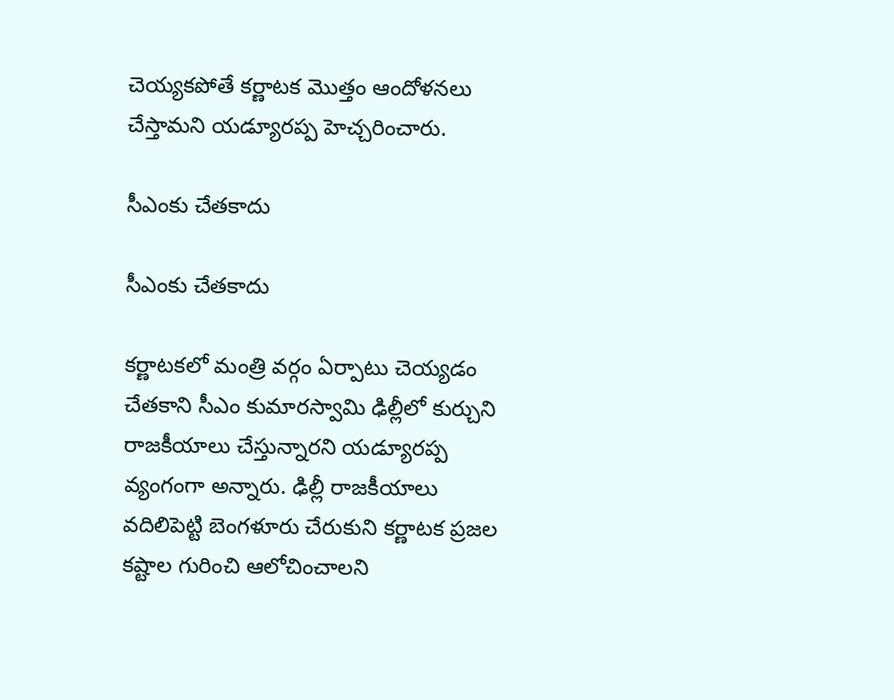చెయ్యకపోతే కర్ణాటక మొత్తం ఆందోళనలు చేస్తామని యడ్యూరప్ప హెచ్చరించారు.

సీఎంకు చేతకాదు

సీఎంకు చేతకాదు

కర్ణాటకలో మంత్రి వర్గం ఏర్పాటు చెయ్యడం చేతకాని సీఎం కుమారస్వామి ఢిల్లీలో కుర్చుని రాజకీయాలు చేస్తున్నారని యడ్యూరప్ప వ్యంగంగా అన్నారు. ఢిల్లీ రాజకీయాలు వదిలిపెట్టి బెంగళూరు చేరుకుని కర్ణాటక ప్రజల కష్టాల గురించి ఆలోచించాలని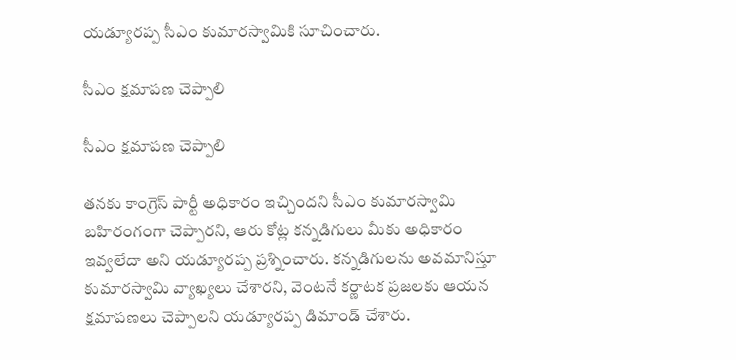యడ్యూరప్ప సీఎం కుమారస్వామికి సూచించారు.

సీఎం క్షమాపణ చెప్పాలి

సీఎం క్షమాపణ చెప్పాలి

తనకు కాంగ్రెస్ పార్టీ అధికారం ఇచ్చిందని సీఎం కుమారస్వామి బహిరంగంగా చెప్పారని, ఆరు కోట్ల కన్నడిగులు మీకు అధికారం ఇవ్వలేదా అని యడ్యూరప్ప ప్రశ్నించారు. కన్నడిగులను అవమానిస్తూ కుమారస్వామి వ్యాఖ్యలు చేశారని, వెంటనే కర్ణాటక ప్రజలకు ఆయన క్షమాపణలు చెప్పాలని యడ్యూరప్ప డిమాండ్ చేశారు.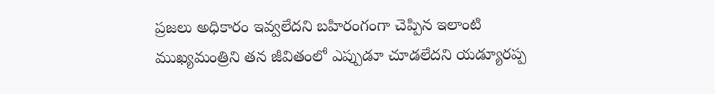ప్రజలు అధికారం ఇవ్వలేదని బహిరంగంగా చెప్పిన ఇలాంటి ముఖ్యమంత్రిని తన జీవితంలో ఎప్పుడూ చూడలేదని యడ్యూరప్ప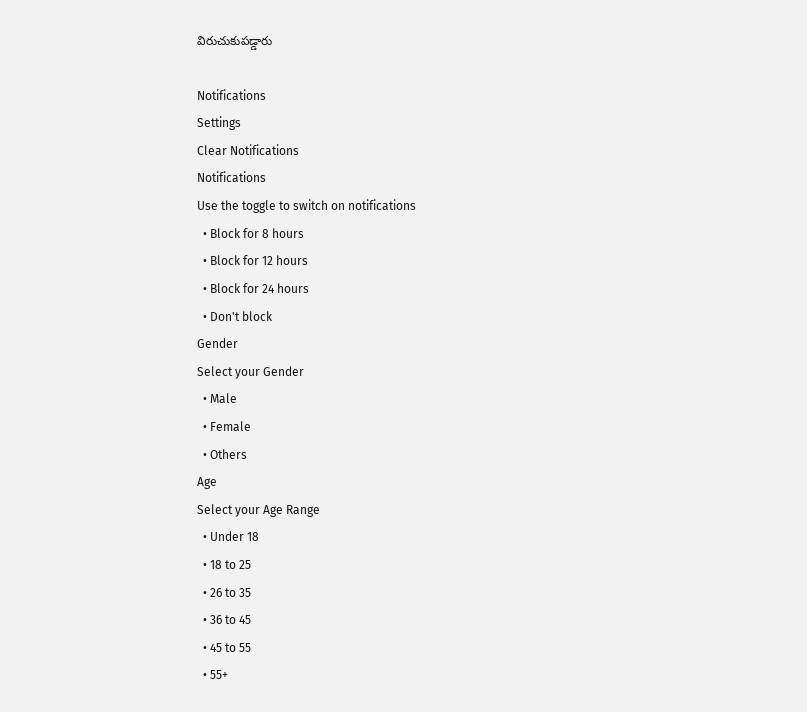విరుచుకుపడ్డారు

Notifications
Settings
Clear Notifications
Notifications
Use the toggle to switch on notifications
  • Block for 8 hours
  • Block for 12 hours
  • Block for 24 hours
  • Don't block
Gender
Select your Gender
  • Male
  • Female
  • Others
Age
Select your Age Range
  • Under 18
  • 18 to 25
  • 26 to 35
  • 36 to 45
  • 45 to 55
  • 55+